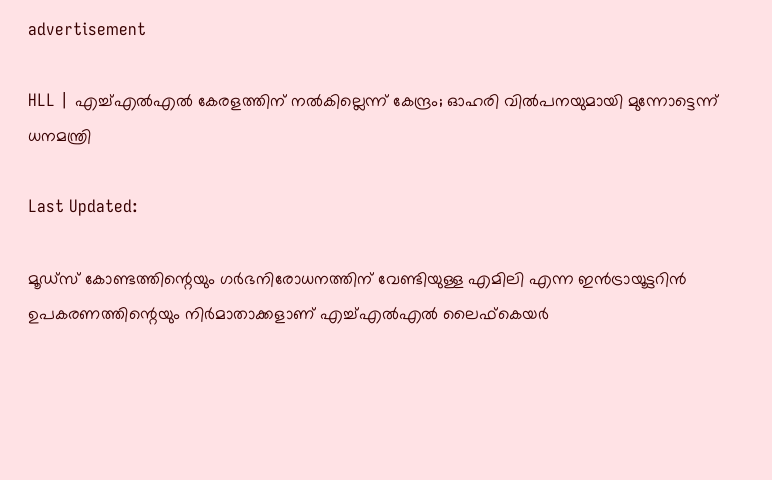advertisement

HLL | എച്ച്എൽഎൽ കേരളത്തിന് നൽകില്ലെന്ന് കേന്ദ്രം; ഓഹരി വിൽപനയുമായി മുന്നോട്ടെന്ന് ധനമന്ത്രി

Last Updated:

മൂഡ്‌സ് കോണ്ടത്തിന്റെയും ഗർഭനിരോധനത്തിന് വേണ്ടിയുള്ള എമിലി എന്ന ഇൻട്രായൂട്ടറിൻ ഉപകരണത്തിന്റെയും നിർമാതാക്കളാണ് എച്ച്‌എൽഎൽ ലൈഫ്‌കെയർ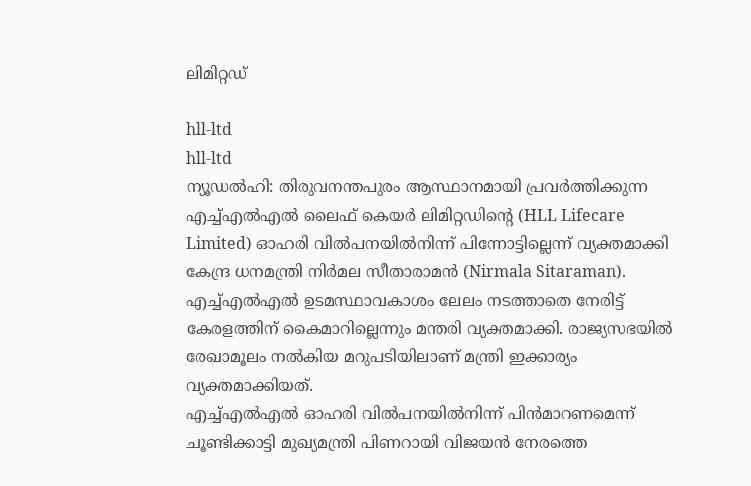ലിമിറ്റഡ്

hll-ltd
hll-ltd
ന്യൂഡൽഹി: തിരുവനന്തപുരം ആസ്ഥാനമായി പ്രവർത്തിക്കുന്ന എച്ച്എൽഎൽ ലൈഫ് കെയർ ലിമിറ്റഡിന്‍റെ (HLL Lifecare Limited) ഓഹരി വിൽപനയിൽനിന്ന് പിന്നോട്ടില്ലെന്ന് വ്യക്തമാക്കി കേന്ദ്ര ധനമന്ത്രി നിർമല സീതാരാമൻ (Nirmala Sitaraman). എച്ച്എൽഎൽ ഉടമസ്ഥാവകാശം ലേലം നടത്താതെ നേരിട്ട് കേരളത്തിന് കൈമാറില്ലെന്നും മന്തരി വ്യക്തമാക്കി. രാജ്യസഭയിൽ രേഖാമൂലം നൽകിയ മറുപടിയിലാണ് മന്ത്രി ഇക്കാര്യം വ്യക്തമാക്കിയത്.
എച്ച്എൽഎൽ ഓഹരി വിൽപനയിൽനിന്ന് പിൻമാറണമെന്ന് ചൂണ്ടിക്കാട്ടി മുഖ്യമന്ത്രി പിണറായി വിജയൻ നേരത്തെ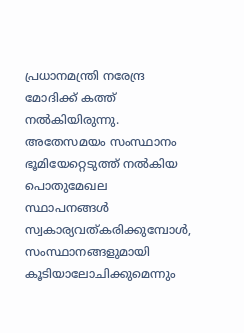പ്രധാനമന്ത്രി നരേന്ദ്ര മോദിക്ക് കത്ത് നൽകിയിരുന്നു. അതേസമയം സംസ്ഥാനം ഭൂമിയേറ്റെടുത്ത് നൽകിയ പൊതുമേഖല സ്ഥാപനങ്ങൾ സ്വകാര്യവത്കരിക്കുമ്പോൾ, സംസ്ഥാനങ്ങളുമായി കൂടിയാലോചിക്കുമെന്നും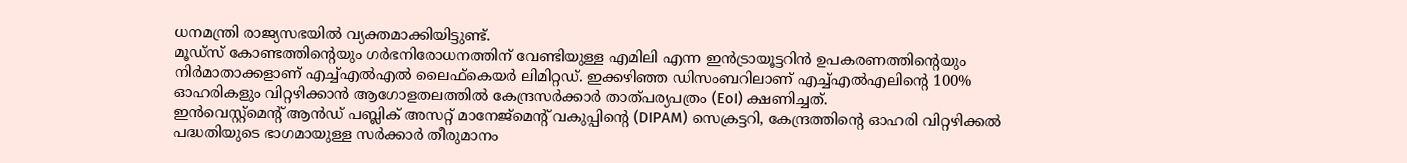ധനമന്ത്രി രാജ്യസഭയിൽ വ്യക്തമാക്കിയിട്ടുണ്ട്.
മൂഡ്‌സ് കോണ്ടത്തിന്റെയും ഗർഭനിരോധനത്തിന് വേണ്ടിയുള്ള എമിലി എന്ന ഇൻട്രായൂട്ടറിൻ ഉപകരണത്തിന്റെയും നിർമാതാക്കളാണ് എച്ച്‌എൽഎൽ ലൈഫ്‌കെയർ ലിമിറ്റഡ്. ഇക്കഴിഞ്ഞ ഡിസംബറിലാണ് എച്ച്എൽഎലിന്‍റെ 100% ഓഹരികളും വിറ്റഴിക്കാൻ ആഗോളതലത്തിൽ കേന്ദ്രസർക്കാർ താത്പര്യപത്രം (EoI) ക്ഷണിച്ചത്.
ഇൻവെസ്റ്റ്‌മെന്റ് ആൻഡ് പബ്ലിക് അസറ്റ് മാനേജ്‌മെന്റ് വകുപ്പിന്റെ (DIPAM) സെക്രട്ടറി, കേന്ദ്രത്തിന്റെ ഓഹരി വിറ്റഴിക്കൽ പദ്ധതിയുടെ ഭാഗമായുള്ള സർക്കാർ തീരുമാനം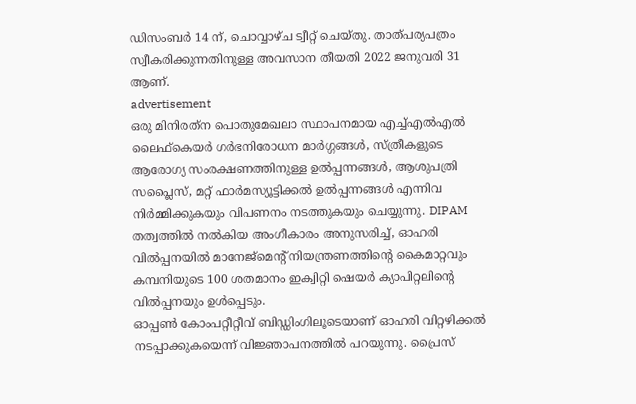ഡിസംബർ 14 ന്, ചൊവ്വാഴ്ച ട്വീറ്റ് ചെയ്തു. താത്പര്യപത്രം സ്വീകരിക്കുന്നതിനുള്ള അവസാന തീയതി 2022 ജനുവരി 31 ആണ്.
advertisement
ഒരു മിനിരത്‌ന പൊതുമേഖലാ സ്ഥാപനമായ എച്ച്‌എൽഎൽ ലൈഫ്‌കെയർ ഗർഭനിരോധന മാർഗ്ഗങ്ങൾ, സ്ത്രീകളുടെ ആരോഗ്യ സംരക്ഷണത്തിനുള്ള ഉൽപ്പന്നങ്ങൾ, ആശുപത്രി സപ്ലൈസ്, മറ്റ് ഫാർമസ്യൂട്ടിക്കൽ ഉൽപ്പന്നങ്ങൾ എന്നിവ നിർമ്മിക്കുകയും വിപണനം നടത്തുകയും ചെയ്യുന്നു. DIPAM തത്വത്തിൽ നൽകിയ അംഗീകാരം അനുസരിച്ച്, ഓഹരി വിൽപ്പനയിൽ മാനേജ്‌മെന്റ് നിയന്ത്രണത്തിന്റെ കൈമാറ്റവും കമ്പനിയുടെ 100 ശതമാനം ഇക്വിറ്റി ഷെയർ ക്യാപിറ്റലിന്റെ വിൽപ്പനയും ഉൾപ്പെടും.
ഓപ്പൺ കോംപറ്റീറ്റീവ് ബിഡ്ഡിംഗിലൂടെയാണ് ഓഹരി വിറ്റഴിക്കൽ നടപ്പാക്കുകയെന്ന് വിജ്ഞാപനത്തിൽ പറയുന്നു. പ്രൈസ്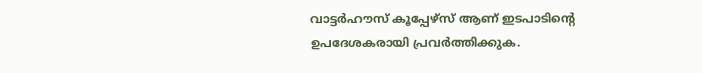വാട്ടർഹൗസ് കൂപ്പേഴ്‌സ് ആണ് ഇടപാടിന്റെ ഉപദേശകരായി പ്രവർത്തിക്കുക.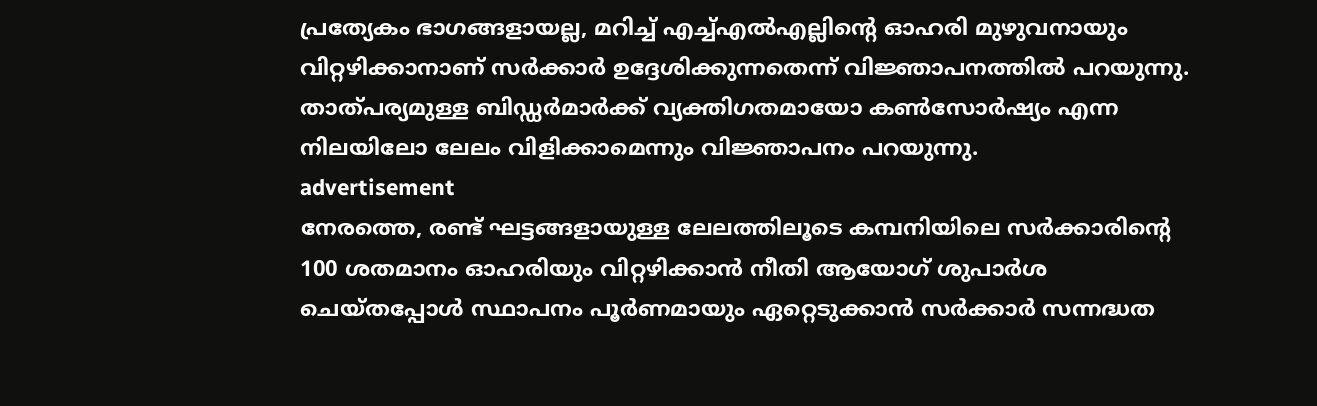പ്രത്യേകം ഭാഗങ്ങളായല്ല, മറിച്ച് എച്ച്എൽഎല്ലിന്റെ ഓഹരി മുഴുവനായും വിറ്റഴിക്കാനാണ് സർക്കാർ ഉദ്ദേശിക്കുന്നതെന്ന് വിജ്ഞാപനത്തിൽ പറയുന്നു. താത്പര്യമുള്ള ബിഡ്ഡർമാർക്ക് വ്യക്തിഗതമായോ കൺസോർഷ്യം എന്ന നിലയിലോ ലേലം വിളിക്കാമെന്നും വിജ്ഞാപനം പറയുന്നു.
advertisement
നേരത്തെ, രണ്ട് ഘട്ടങ്ങളായുള്ള ലേലത്തിലൂടെ കമ്പനിയിലെ സർക്കാരിന്റെ 100 ശതമാനം ഓഹരിയും വിറ്റഴിക്കാൻ നീതി ആയോഗ് ശുപാർശ ചെയ്തപ്പോൾ സ്ഥാപനം പൂർണമായും ഏറ്റെടുക്കാൻ സർക്കാർ സന്നദ്ധത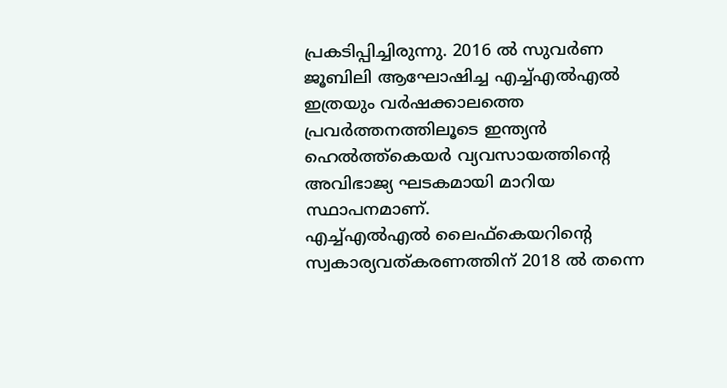പ്രകടിപ്പിച്ചിരുന്നു. 2016 ൽ സുവർണ ജൂബിലി ആഘോഷിച്ച എച്ച്എൽഎൽ ഇത്രയും വർഷക്കാലത്തെ പ്രവർത്തനത്തിലൂടെ ഇന്ത്യൻ ഹെൽത്ത്കെയർ വ്യവസായത്തിന്റെ അവിഭാജ്യ ഘടകമായി മാറിയ സ്ഥാപനമാണ്.
എച്ച്എൽഎൽ ലൈഫ്കെയറിന്റെ സ്വകാര്യവത്കരണത്തിന് 2018 ൽ തന്നെ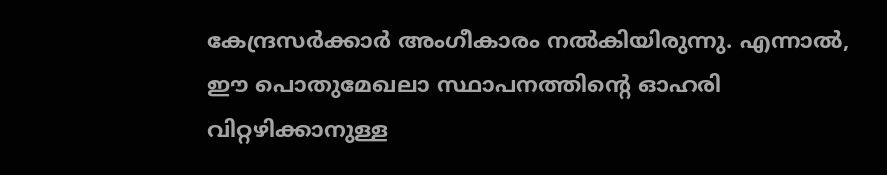കേന്ദ്രസർക്കാർ അംഗീകാരം നൽകിയിരുന്നു. എന്നാൽ, ഈ പൊതുമേഖലാ സ്ഥാപനത്തിന്റെ ഓഹരി വിറ്റഴിക്കാനുള്ള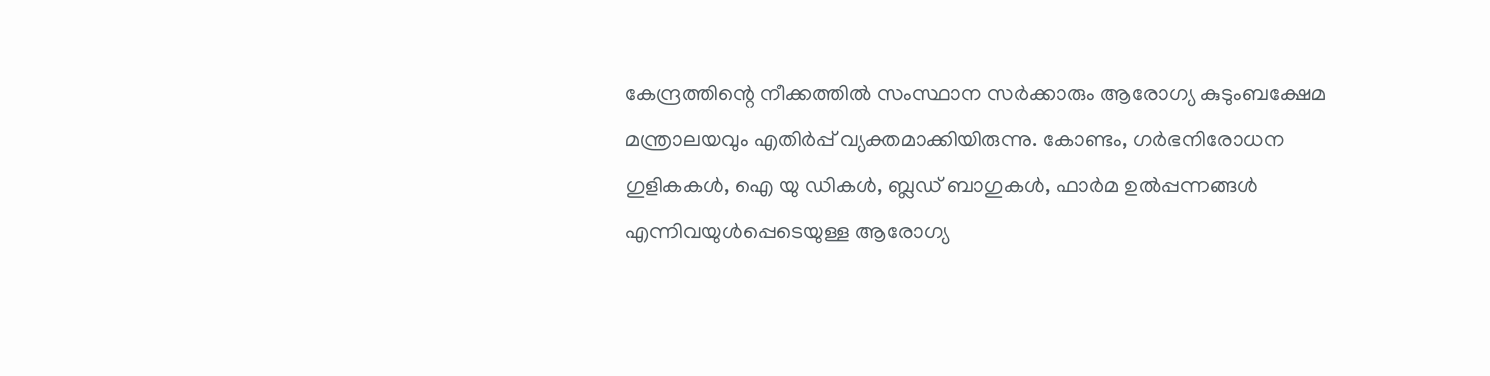കേന്ദ്രത്തിന്റെ നീക്കത്തിൽ സംസ്ഥാന സർക്കാരും ആരോഗ്യ കുടുംബക്ഷേമ മന്ത്രാലയവും എതിർപ്പ് വ്യക്തമാക്കിയിരുന്നു. കോണ്ടം, ഗർഭനിരോധന ഗുളികകൾ, ഐ യു ഡികൾ, ബ്ലഡ് ബാഗുകൾ, ഫാർമ ഉൽപ്പന്നങ്ങൾ എന്നിവയുൾപ്പെടെയുള്ള ആരോഗ്യ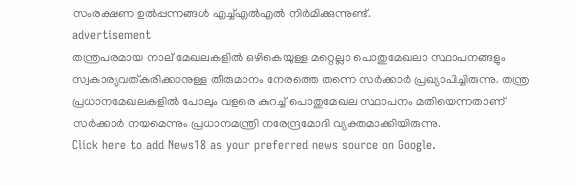സംരക്ഷണ ഉൽപ്പന്നങ്ങൾ എച്ച്‍എൽഎൽ നിർമിക്കുന്നുണ്ട്.
advertisement
തന്ത്രപരമായ നാല് മേഖലകളില്‍ ഒഴികെയുള്ള മറ്റെല്ലാ പൊതുമേഖലാ സ്ഥാപനങ്ങളും സ്വകാര്യവത്കരിക്കാനുള്ള തീരുമാനം നേരത്തെ തന്നെ സർക്കാർ പ്രഖ്യാപിച്ചിരുന്നു. തന്ത്ര പ്രധാനമേഖലകളില്‍ പോലും വളരെ കുറച്ച്‌ പൊതുമേഖല സ്ഥാപനം മതിയെന്നതാണ് സര്‍ക്കാര്‍ നയമെന്നും പ്രധാനമന്ത്രി നരേന്ദ്രമോദി വ്യക്തമാക്കിയിരുന്നു.
Click here to add News18 as your preferred news source on Google.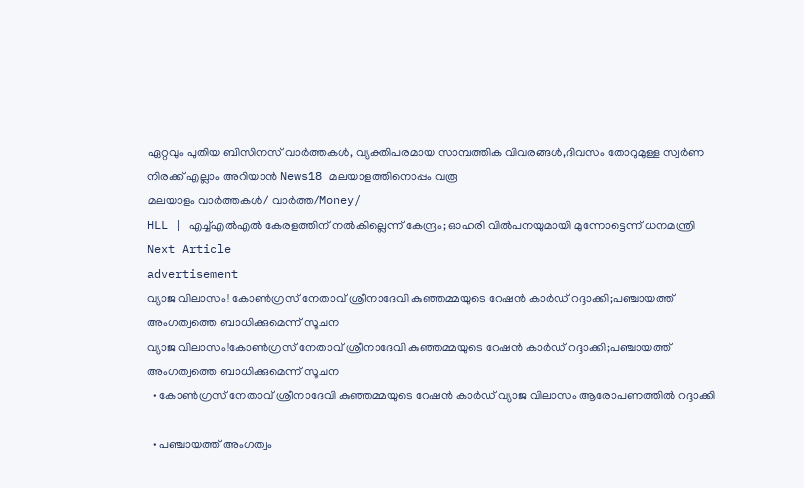ഏറ്റവും പുതിയ ബിസിനസ് വാർത്തകൾ, വ്യക്തിപരമായ സാമ്പത്തിക വിവരങ്ങൾ,ദിവസം തോറുമുള്ള സ്വർണ നിരക്ക് എല്ലാം അറിയാൻ News18 മലയാളത്തിനൊപ്പം വരൂ
മലയാളം വാർത്തകൾ/ വാർത്ത/Money/
HLL | എച്ച്എൽഎൽ കേരളത്തിന് നൽകില്ലെന്ന് കേന്ദ്രം; ഓഹരി വിൽപനയുമായി മുന്നോട്ടെന്ന് ധനമന്ത്രി
Next Article
advertisement
വ്യാജ വിലാസം! കോൺഗ്രസ് നേതാവ് ശ്രീനാദേവി കുഞ്ഞമ്മയുടെ റേഷൻ കാർഡ് റദ്ദാക്കി;പഞ്ചായത്ത് അംഗത്വത്തെ ബാധിക്കുമെന്ന് സൂചന
വ്യാജ വിലാസം!കോൺഗ്രസ് നേതാവ് ശ്രീനാദേവി കുഞ്ഞമ്മയുടെ റേഷൻ കാർഡ് റദ്ദാക്കി;പഞ്ചായത്ത് അംഗത്വത്തെ ബാധിക്കുമെന്ന് സൂചന
  • കോൺഗ്രസ് നേതാവ് ശ്രീനാദേവി കുഞ്ഞമ്മയുടെ റേഷൻ കാർഡ് വ്യാജ വിലാസം ആരോപണത്തിൽ റദ്ദാക്കി

  • പഞ്ചായത്ത് അംഗത്വം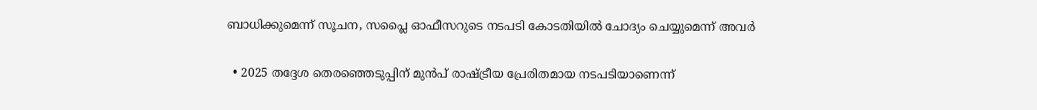ബാധിക്കുമെന്ന് സൂചന, സപ്ലൈ ഓഫീസറുടെ നടപടി കോടതിയിൽ ചോദ്യം ചെയ്യുമെന്ന് അവർ

  • 2025 തദ്ദേശ തെരഞ്ഞെടുപ്പിന് മുൻപ് രാഷ്ട്രീയ പ്രേരിതമായ നടപടിയാണെന്ന്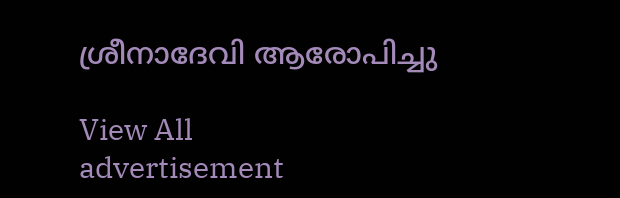ശ്രീനാദേവി ആരോപിച്ചു

View All
advertisement